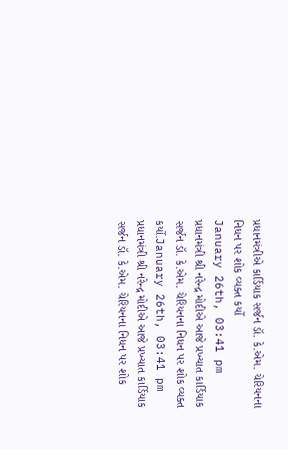પ્રધાનમંત્રીએ કાર્ડિયાક સર્જન ડૉ. કે.એમ. ચેરિયનના નિધન પર શોક વ્યક્ત કર્યો
January 26th, 03:41 pm
પ્રધાનમંત્રી શ્રી નરેન્દ્ર મોદીએ આજે પ્રખ્યાત કાર્ડિયાક સર્જન ડૉ. કે.એમ. ચેરિયનના નિધન પર શોક વ્યક્ત કર્યો.January 26th, 03:41 pm
પ્રધાનમંત્રી શ્રી નરેન્દ્ર મોદીએ આજે પ્રખ્યાત કાર્ડિયાક સર્જન ડૉ. કે.એમ. ચેરિયનના નિધન પર શોક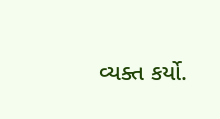વ્યક્ત કર્યો.